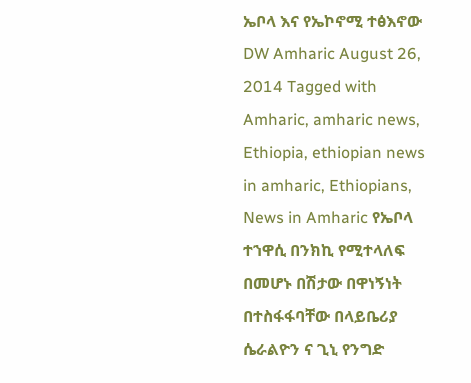ኤቦላ እና የኤኮኖሚ ተፅእኖው DW Amharic August 26, 2014 Tagged with Amharic, amharic news, Ethiopia, ethiopian news in amharic, Ethiopians, News in Amharic የኤቦላ ተኀዋሲ በንክኪ የሚተላለፍ በመሆኑ በሽታው በዋነኝነት በተስፋፋባቸው በላይቤሪያ ሴራልዮን ና ጊኒ የንግድ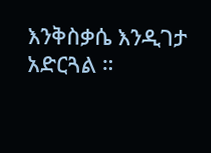እንቅስቃሴ እንዲገታ አድርጓል ።